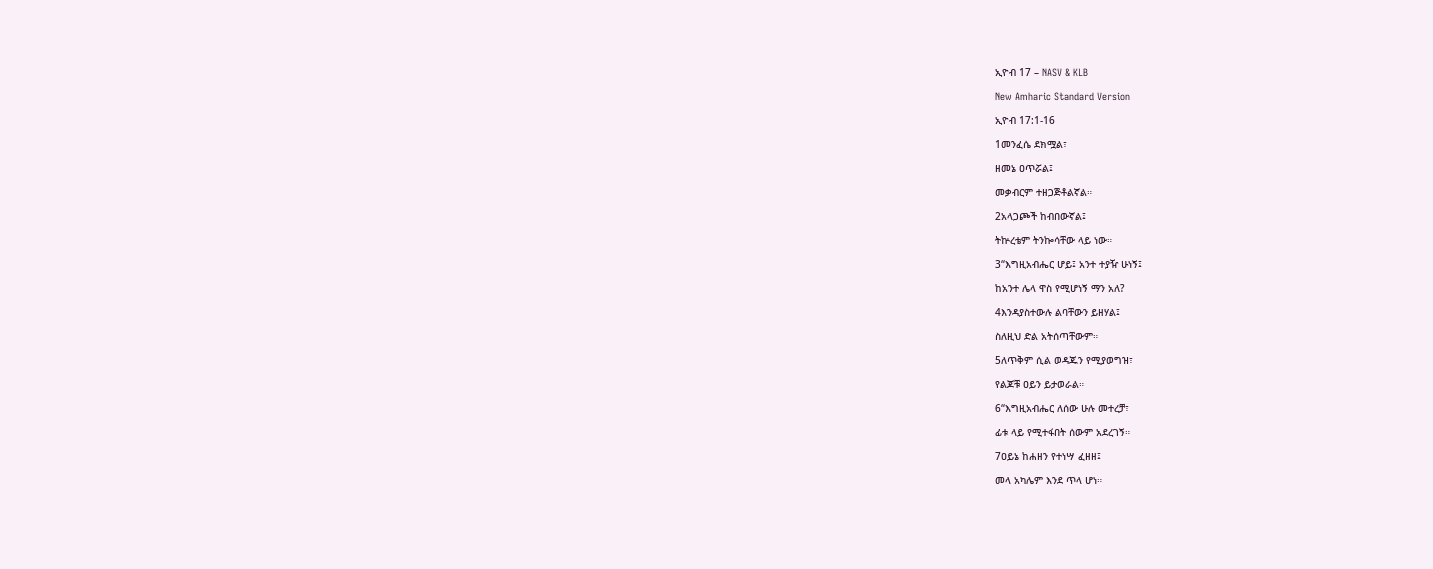ኢዮብ 17 – NASV & KLB

New Amharic Standard Version

ኢዮብ 17:1-16

1መንፈሴ ደክሟል፣

ዘመኔ ዐጥሯል፤

መቃብርም ተዘጋጅቶልኛል።

2አላጋጮች ከብበውኛል፤

ትኵረቴም ትንኰሳቸው ላይ ነው።

3“እግዚአብሔር ሆይ፤ አንተ ተያዥ ሁነኝ፤

ከአንተ ሌላ ዋስ የሚሆነኝ ማን አለ?

4እንዳያስተውሉ ልባቸውን ይዘሃል፤

ስለዚህ ድል አትሰጣቸውም።

5ለጥቅም ሲል ወዳጁን የሚያወግዝ፣

የልጆቹ ዐይን ይታወራል።

6“እግዚአብሔር ለሰው ሁሉ መተረቻ፣

ፊቱ ላይ የሚተፋበት ሰውም አደረገኝ።

7ዐይኔ ከሐዘን የተነሣ ፈዘዘ፤

መላ አካሌም እንደ ጥላ ሆነ።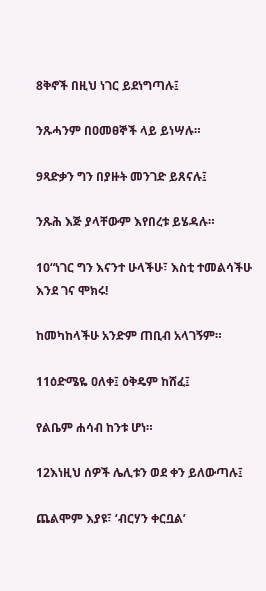8ቅኖች በዚህ ነገር ይደነግጣሉ፤

ንጹሓንም በዐመፀኞች ላይ ይነሣሉ።

9ጻድቃን ግን በያዙት መንገድ ይጸናሉ፤

ንጹሕ እጅ ያላቸውም እየበረቱ ይሄዳሉ።

10“ነገር ግን እናንተ ሁላችሁ፣ እስቲ ተመልሳችሁ እንደ ገና ሞክሩ!

ከመካከላችሁ አንድም ጠቢብ አላገኝም።

11ዕድሜዬ ዐለቀ፤ ዕቅዴም ከሸፈ፤

የልቤም ሐሳብ ከንቱ ሆነ።

12እነዚህ ሰዎች ሌሊቱን ወደ ቀን ይለውጣሉ፤

ጨልሞም እያዩ፣ ‘ብርሃን ቀርቧል’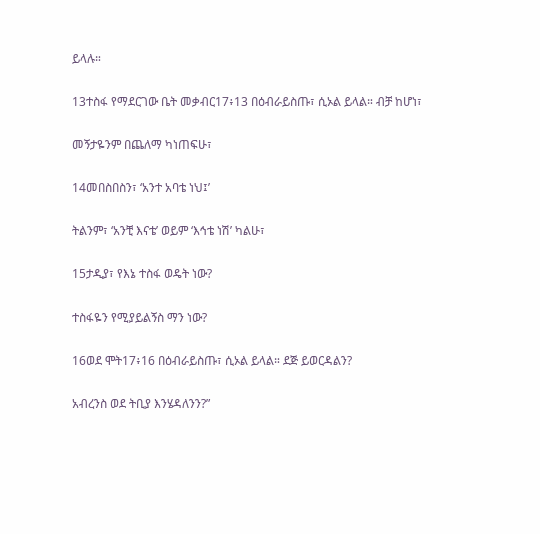ይላሉ።

13ተስፋ የማደርገው ቤት መቃብር17፥13 በዕብራይስጡ፣ ሲኦል ይላል። ብቻ ከሆነ፣

መኝታዬንም በጨለማ ካነጠፍሁ፣

14መበስበስን፣ ‘አንተ አባቴ ነህ፤’

ትልንም፣ ‘አንቺ እናቴ’ ወይም ‘እኅቴ ነሽ’ ካልሁ፣

15ታዲያ፣ የእኔ ተስፋ ወዴት ነው?

ተስፋዬን የሚያይልኝስ ማን ነው?

16ወደ ሞት17፥16 በዕብራይስጡ፣ ሲኦል ይላል። ደጅ ይወርዳልን?

አብረንስ ወደ ትቢያ እንሄዳለንን?”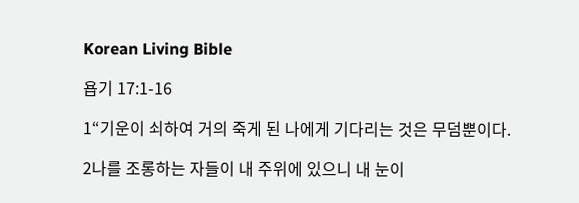Korean Living Bible

욥기 17:1-16

1“기운이 쇠하여 거의 죽게 된 나에게 기다리는 것은 무덤뿐이다.

2나를 조롱하는 자들이 내 주위에 있으니 내 눈이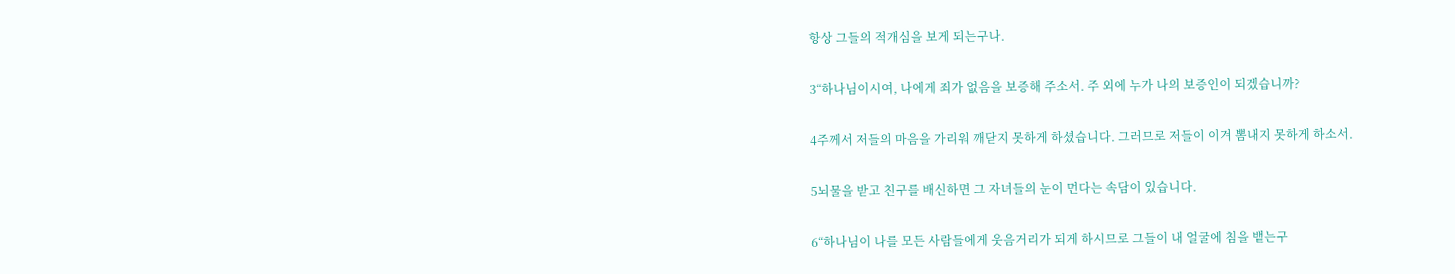항상 그들의 적개심을 보게 되는구나.

3“하나님이시여, 나에게 죄가 없음을 보증해 주소서. 주 외에 누가 나의 보증인이 되겠습니까?

4주께서 저들의 마음을 가리워 깨닫지 못하게 하셨습니다. 그러므로 저들이 이겨 뽐내지 못하게 하소서.

5뇌물을 받고 친구를 배신하면 그 자녀들의 눈이 먼다는 속담이 있습니다.

6“하나님이 나를 모든 사람들에게 웃음거리가 되게 하시므로 그들이 내 얼굴에 침을 뱉는구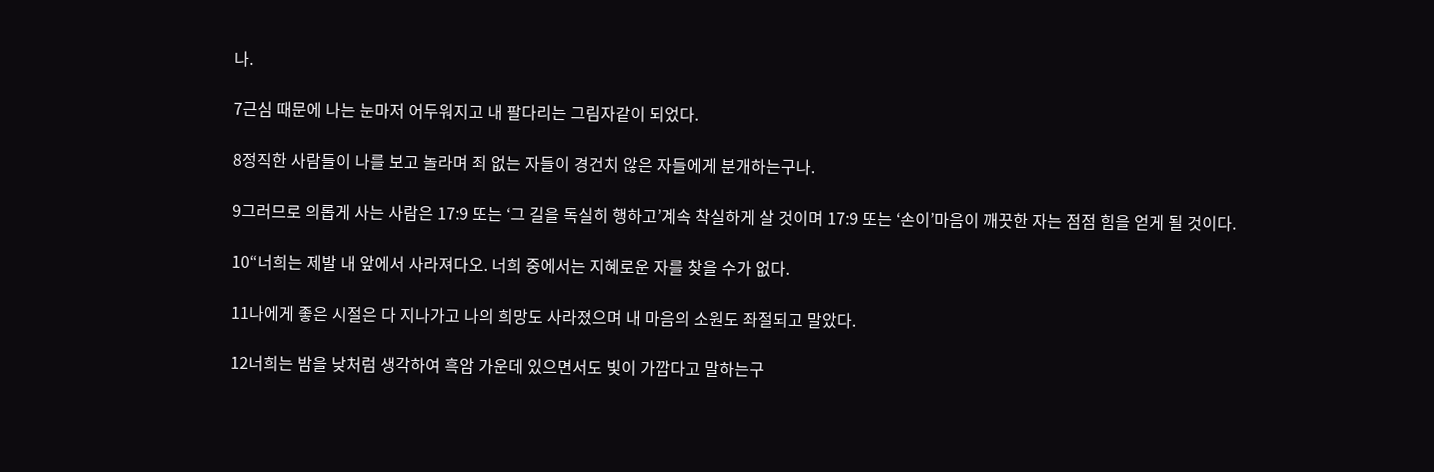나.

7근심 때문에 나는 눈마저 어두워지고 내 팔다리는 그림자같이 되었다.

8정직한 사람들이 나를 보고 놀라며 죄 없는 자들이 경건치 않은 자들에게 분개하는구나.

9그러므로 의롭게 사는 사람은 17:9 또는 ‘그 길을 독실히 행하고’계속 착실하게 살 것이며 17:9 또는 ‘손이’마음이 깨끗한 자는 점점 힘을 얻게 될 것이다.

10“너희는 제발 내 앞에서 사라져다오. 너희 중에서는 지혜로운 자를 찾을 수가 없다.

11나에게 좋은 시절은 다 지나가고 나의 희망도 사라졌으며 내 마음의 소원도 좌절되고 말았다.

12너희는 밤을 낮처럼 생각하여 흑암 가운데 있으면서도 빛이 가깝다고 말하는구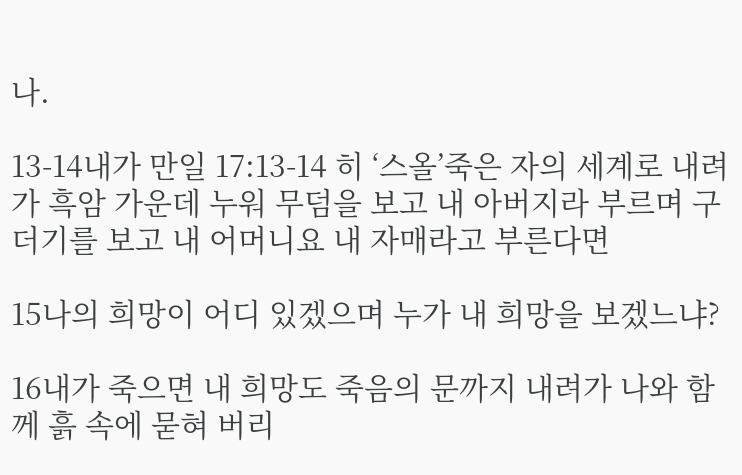나.

13-14내가 만일 17:13-14 히 ‘스올’죽은 자의 세계로 내려가 흑암 가운데 누워 무덤을 보고 내 아버지라 부르며 구더기를 보고 내 어머니요 내 자매라고 부른다면

15나의 희망이 어디 있겠으며 누가 내 희망을 보겠느냐?

16내가 죽으면 내 희망도 죽음의 문까지 내려가 나와 함께 흙 속에 묻혀 버리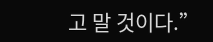고 말 것이다.”